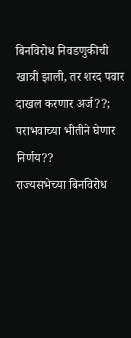बिनविरोध निवडणुकीची खात्री झाली, तर शरद पवार दाखल करणार अर्ज??; पराभवाच्या भीतीने घेणार निर्णय??
राज्यसभेच्या बिनविरोध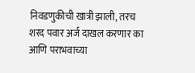निवडणुकीची खात्री झाली, तरच शरद पवार अर्ज दाखल करणार का आणि पराभवाच्या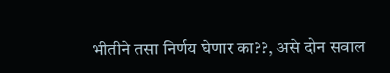भीतीने तसा निर्णय घेणार का??, असे दोन सवाल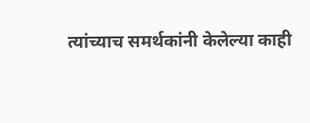त्यांच्याच समर्थकांनी केलेल्या काही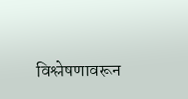विश्लेषणावरून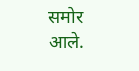समोर आले.